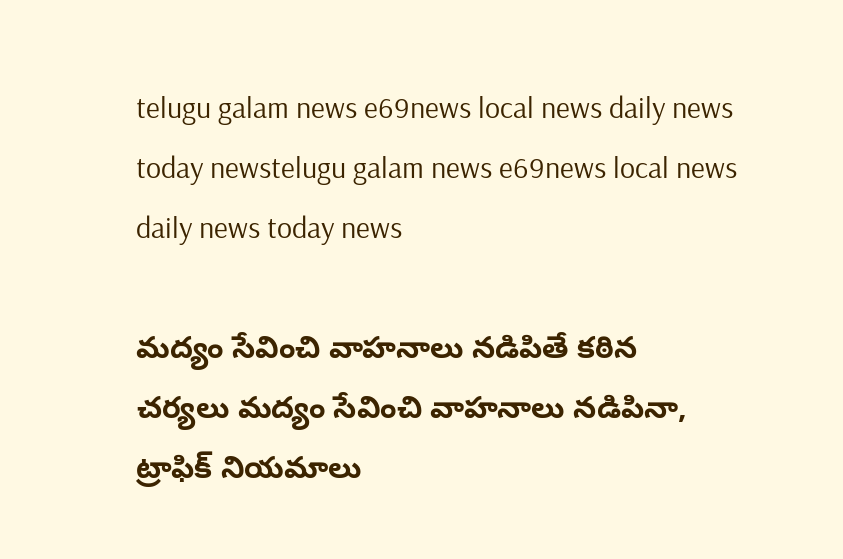telugu galam news e69news local news daily news today newstelugu galam news e69news local news daily news today news

మద్యం సేవించి వాహనాలు నడిపితే కఠిన చర్యలు మద్యం సేవించి వాహనాలు నడిపినా, ట్రాఫిక్ నియమాలు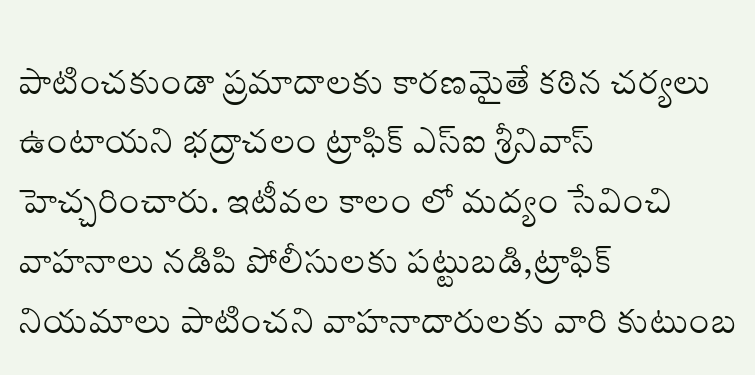పాటించకుండా ప్రమాదాలకు కారణమైతే కఠిన చర్యలు ఉంటాయని భద్రాచలం ట్రాఫిక్ ఎస్ఐ శ్రీనివాస్ హెచ్చరించారు. ఇటీవల కాలం లో మద్యం సేవించి వాహనాలు నడిపి పోలీసులకు పట్టుబడి,ట్రాఫిక్ నియమాలు పాటించని వాహనాదారులకు వారి కుటుంబ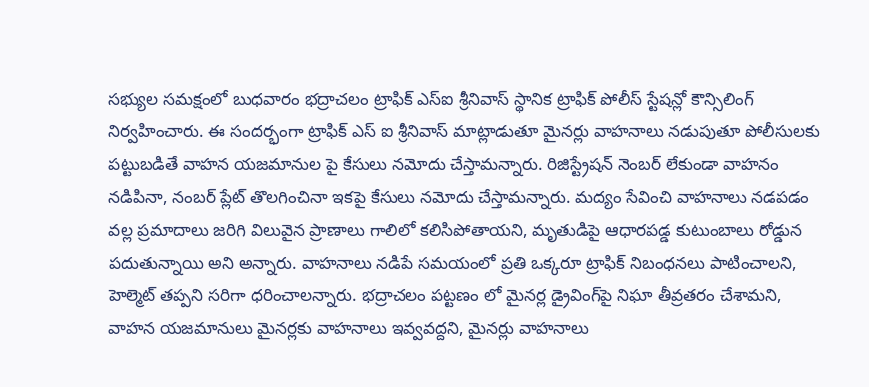సభ్యుల సమక్షంలో బుధవారం భద్రాచలం ట్రాఫిక్ ఎస్ఐ శ్రీనివాస్ స్థానిక ట్రాఫిక్ పోలీస్ స్టేషన్లో కౌన్సిలింగ్ నిర్వహించారు. ఈ సందర్భంగా ట్రాఫిక్ ఎస్ ఐ శ్రీనివాస్ మాట్లాడుతూ మైనర్లు వాహనాలు నడుపుతూ పోలీసులకు పట్టుబడితే వాహన యజమానుల పై కేసులు నమోదు చేస్తామన్నారు. రిజిస్ట్రేషన్ నెంబర్ లేకుండా వాహనం నడిపినా, నంబర్ ప్లేట్ తొలగించినా ఇకపై కేసులు నమోదు చేస్తామన్నారు. మద్యం సేవించి వాహనాలు నడపడం వల్ల ప్రమాదాలు జరిగి విలువైన ప్రాణాలు గాలిలో కలిసిపోతాయని, మృతుడిపై ఆధారపడ్డ కుటుంబాలు రోడ్డున పదుతున్నాయి అని అన్నారు. వాహనాలు నడిపే సమయంలో ప్రతి ఒక్కరూ ట్రాఫిక్ నిబంధనలు పాటించాలని, హెల్మెట్ తప్పని సరిగా ధరించాలన్నారు. భద్రాచలం పట్టణం లో మైనర్ల డ్రైవింగ్‌పై నిఘా తీవ్రతరం చేశామని, వాహన యజమానులు మైనర్లకు వాహనాలు ఇవ్వవద్దని, మైనర్లు వాహనాలు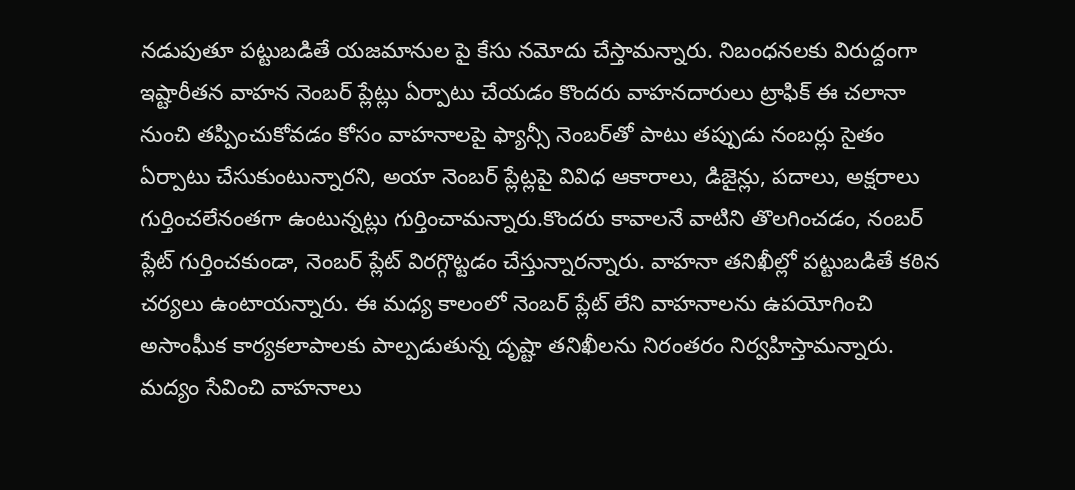నడుపుతూ పట్టుబడితే యజమానుల పై కేసు నమోదు చేస్తామన్నారు. నిబంధనలకు విరుద్దంగా ఇష్టారీతన వాహన నెంబర్ ప్లేట్లు ఏర్పాటు చేయడం కొందరు వాహనదారులు ట్రాఫిక్ ఈ చలానా నుంచి తప్పించుకోవడం కోసం వాహనాలపై ఫ్యాన్సీ నెంబర్‌తో పాటు తప్పుడు నంబర్లు సైతం ఏర్పాటు చేసుకుంటున్నారని, అయా నెంబర్ ప్లేట్లపై వివిధ ఆకారాలు, డిజైన్లు, పదాలు, అక్షరాలు గుర్తించలేనంతగా ఉంటున్నట్లు గుర్తించామన్నారు.కొందరు కావాలనే వాటిని తొలగించడం, నంబర్ ప్లేట్ గుర్తించకుండా, నెంబర్ ప్లేట్ విరగ్గొట్టడం చేస్తున్నారన్నారు. వాహనా తనిఖీల్లో పట్టుబడితే కఠిన చర్యలు ఉంటాయన్నారు. ఈ మధ్య కాలంలో నెంబర్ ప్లేట్ లేని వాహనాలను ఉపయోగించి అసాంఘీక కార్యకలాపాలకు పాల్పడుతున్న దృష్టా తనిఖీలను నిరంతరం నిర్వహిస్తామన్నారు. మద్యం సేవించి వాహనాలు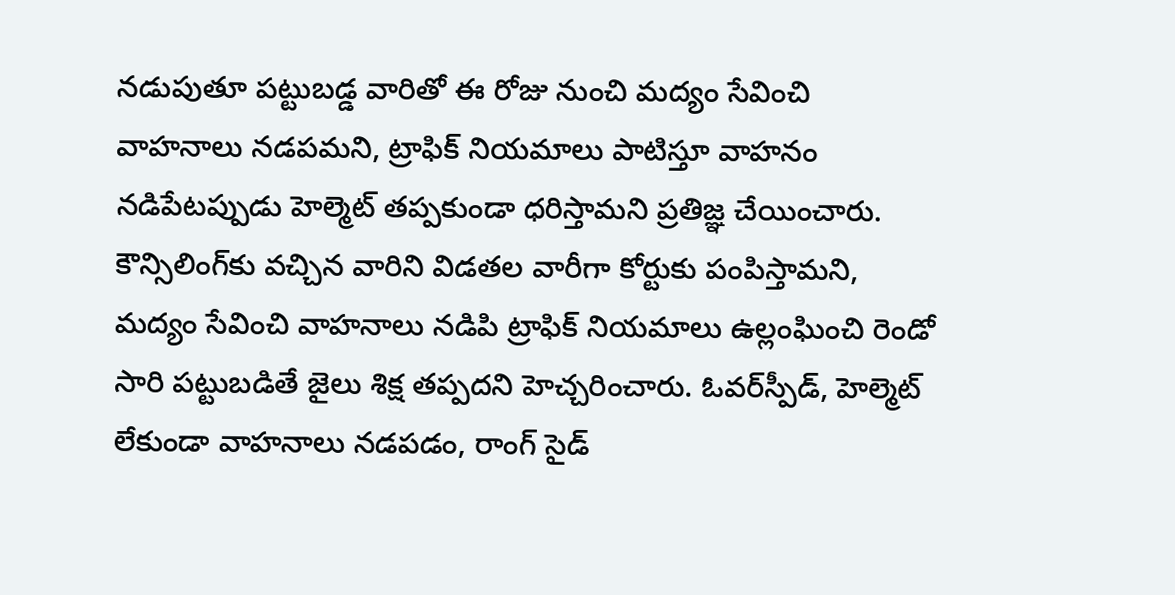నడుపుతూ పట్టుబడ్డ వారితో ఈ రోజు నుంచి మద్యం సేవించి వాహనాలు నడపమని, ట్రాఫిక్ నియమాలు పాటిస్తూ వాహనం నడిపేటప్పుడు హెల్మెట్ తప్పకుండా ధరిస్తామని ప్రతిజ్ఞ చేయించారు. కౌన్సిలింగ్‌కు వచ్చిన వారిని విడతల వారీగా కోర్టుకు పంపిస్తామని, మద్యం సేవించి వాహనాలు నడిపి ట్రాఫిక్ నియమాలు ఉల్లంఘించి రెండో సారి పట్టుబడితే జైలు శిక్ష తప్పదని హెచ్చరించారు. ఓవర్‌స్పీడ్, హెల్మెట్ లేకుండా వాహనాలు నడపడం, రాంగ్ సైడ్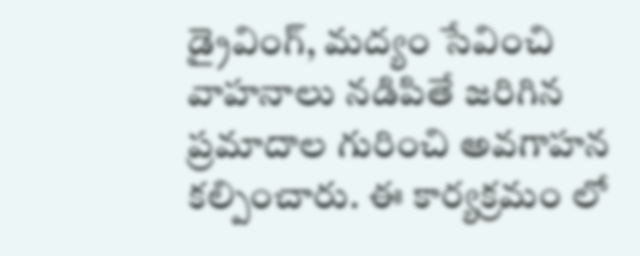డ్రైవింగ్, మద్యం సేవించి వాహనాలు నడిపితే జరిగిన ప్రమాదాల గురించి అవగాహన కల్పించారు. ఈ కార్యక్రమం లో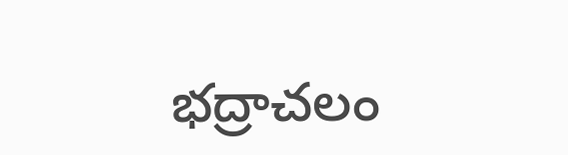భద్రాచలం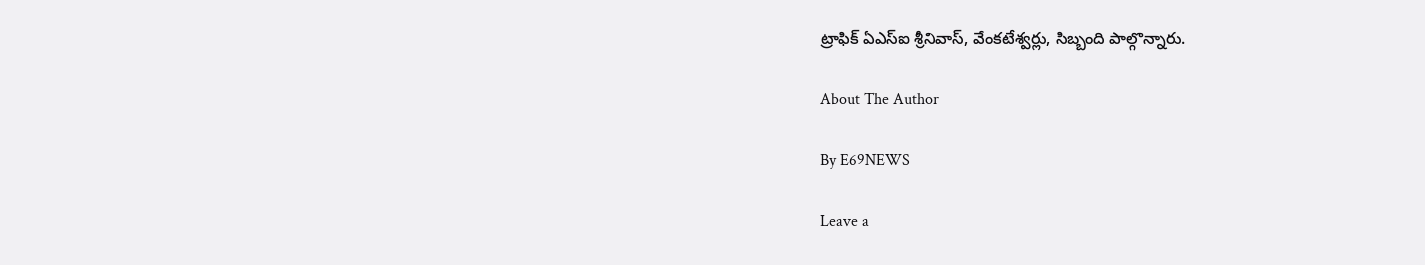ట్రాఫిక్ ఏఎస్ఐ శ్రీనివాస్, వేంకటేశ్వర్లు, సిబ్బంది పాల్గొన్నారు.

About The Author

By E69NEWS

Leave a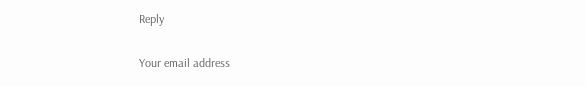Reply

Your email address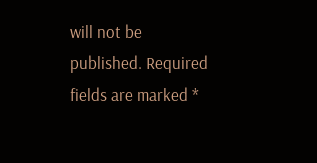will not be published. Required fields are marked *